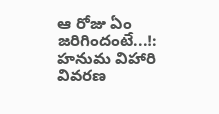ఆ రోజు ఏం జరిగిందంటే...!: హనుమ విహారి వివరణ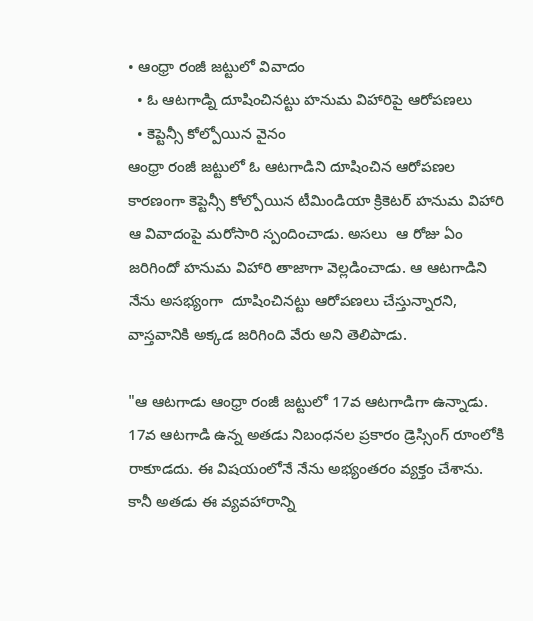• ఆంధ్రా రంజీ జట్టులో వివాదం
  • ఓ ఆటగాడ్ని దూషించినట్టు హనుమ విహారిపై ఆరోపణలు
  • కెప్టెన్సీ కోల్పోయిన వైనం
ఆంధ్రా రంజీ జట్టులో ఓ ఆటగాడిని దూషించిన ఆరోపణల కారణంగా కెప్టెన్సీ కోల్పోయిన టీమిండియా క్రికెటర్ హనుమ విహారి ఆ వివాదంపై మరోసారి స్పందించాడు. అసలు  ఆ రోజు ఏం జరిగిందో హనుమ విహారి తాజాగా వెల్లడించాడు. ఆ ఆటగాడిని నేను అసభ్యంగా  దూషించినట్టు ఆరోపణలు చేస్తున్నారని, వాస్తవానికి అక్కడ జరిగింది వేరు అని తెలిపాడు.

"ఆ ఆటగాడు ఆంధ్రా రంజీ జట్టులో 17వ ఆటగాడిగా ఉన్నాడు. 17వ ఆటగాడి ఉన్న అతడు నిబంధనల ప్రకారం డ్రెస్సింగ్ రూంలోకి రాకూడదు. ఈ విషయంలోనే నేను అభ్యంతరం వ్యక్తం చేశాను. కానీ అతడు ఈ వ్యవహారాన్ని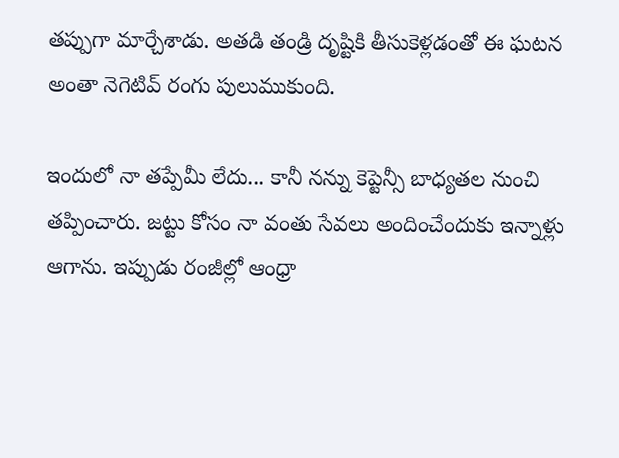తప్పుగా మార్చేశాడు. అతడి తండ్రి దృష్టికి తీసుకెళ్లడంతో ఈ ఘటన అంతా నెగెటివ్ రంగు పులుముకుంది.

ఇందులో నా తప్పేమీ లేదు... కానీ నన్ను కెప్టెన్సీ బాధ్యతల నుంచి తప్పించారు. జట్టు కోసం నా వంతు సేవలు అందించేందుకు ఇన్నాళ్లు ఆగాను. ఇప్పుడు రంజీల్లో ఆంధ్రా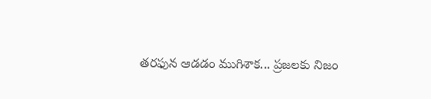తరఫున ఆడడం ముగిశాక... ప్రజలకు నిజం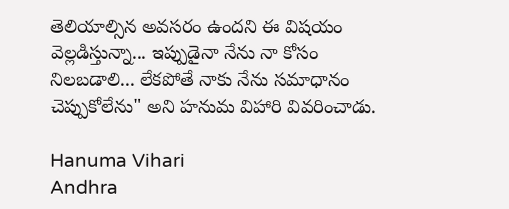తెలియాల్సిన అవసరం ఉందని ఈ విషయం వెల్లడిస్తున్నా... ఇప్పుడైనా నేను నా కోసం నిలబడాలి... లేకపోతే నాకు నేను సమాధానం చెప్పుకోలేను" అని హనుమ విహారి వివరించాడు.

Hanuma Vihari
Andhra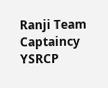Ranji Team
Captaincy
YSRCP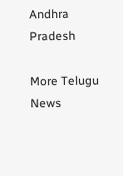Andhra Pradesh

More Telugu News